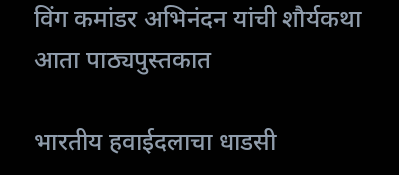विंग कमांडर अभिनंदन यांची शौर्यकथा आता पाठ्यपुस्तकात

भारतीय हवाईदलाचा धाडसी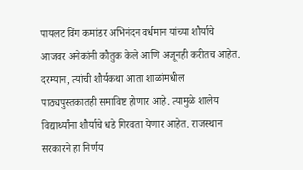पायलट विंग कमांडर अभिनंदन वर्धमान यांच्या शौर्याचे आजवर अनेकांनी कौतुक केले आणि अजूनही करीतच आहेत. दरम्यान, त्यांची शौर्यकथा आता शाळांमधील पाठ्यपुस्तकातही समाविष्ट होणार आहे. त्यामुळे शालेय विद्यार्थ्यांना शौर्याचे धडे गिरवता येणार आहेत. राजस्थान सरकारने हा निर्णय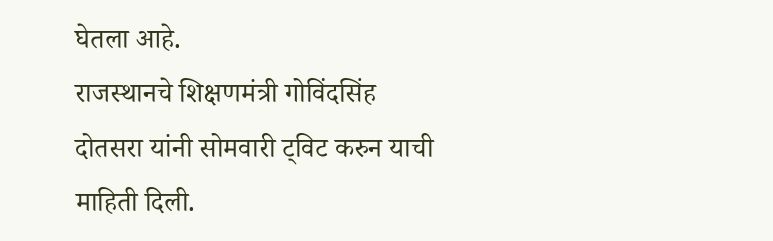घेतला आहे.
राजस्थानचे शिक्षणमंत्री गोविंदसिंह दोतसरा यांनी सोमवारी ट्विट करुन याची माहिती दिली.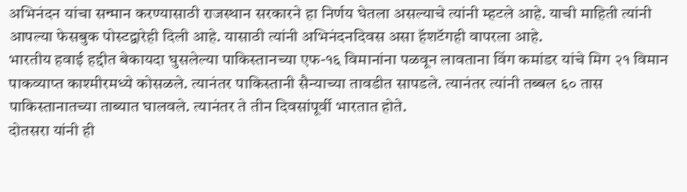अभिनंदन यांचा सन्मान करण्यासाठी राजस्थान सरकारने हा निर्णय घेतला असल्याचे त्यांनी म्हटले आहे. याची माहिती त्यांनी आपल्या फेसबुक पोस्टद्वारेही दिली आहे. यासाठी त्यांनी अभिनंदनदिवस असा हॅशटॅगही वापरला आहे.
भारतीय हवाई हद्दीत बेकायदा घुसलेल्या पाकिस्तानच्या एफ-१६ विमानांना पळवून लावताना विंग कमांडर यांचे मिग २१ विमान पाकव्याप्त काश्मीरमध्ये कोसळले. त्यानंतर पाकिस्तानी सैन्याच्या तावडीत सापडले. त्यानंतर त्यांनी तब्बल ६० तास पाकिस्तानातच्या ताब्यात घालवले. त्यानंतर ते तीन दिवसांपूर्वी भारतात होते.
दोतसरा यांनी ही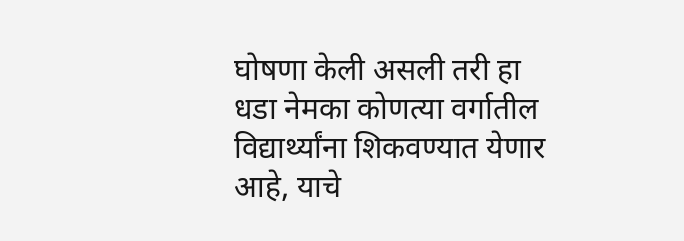घोषणा केली असली तरी हा धडा नेमका कोणत्या वर्गातील विद्यार्थ्यांना शिकवण्यात येणार आहे, याचे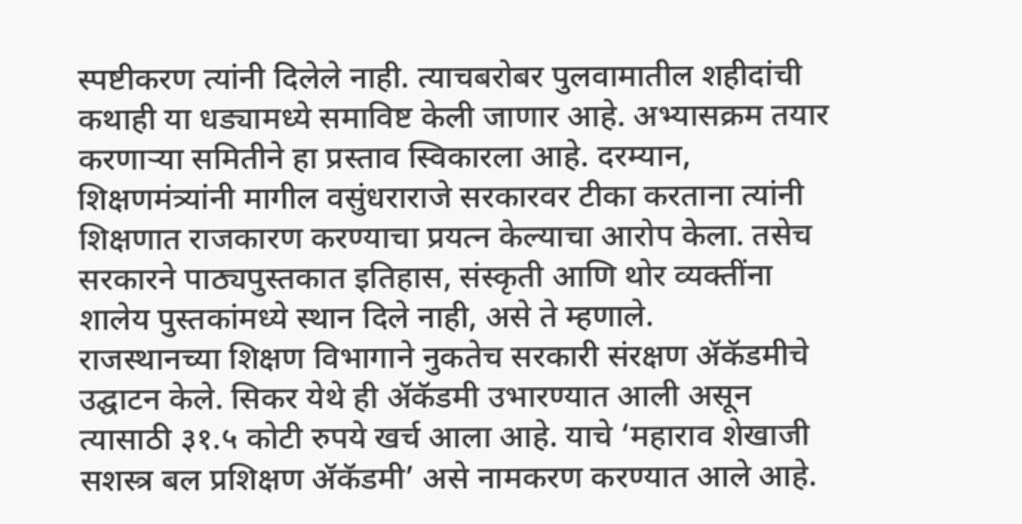स्पष्टीकरण त्यांनी दिलेले नाही. त्याचबरोबर पुलवामातील शहीदांची कथाही या धड्यामध्ये समाविष्ट केली जाणार आहे. अभ्यासक्रम तयार करणाऱ्या समितीने हा प्रस्ताव स्विकारला आहे. दरम्यान, शिक्षणमंत्र्यांनी मागील वसुंधराराजे सरकारवर टीका करताना त्यांनी शिक्षणात राजकारण करण्याचा प्रयत्न केल्याचा आरोप केला. तसेच सरकारने पाठ्यपुस्तकात इतिहास, संस्कृती आणि थोर व्यक्तींना शालेय पुस्तकांमध्ये स्थान दिले नाही, असे ते म्हणाले.
राजस्थानच्या शिक्षण विभागाने नुकतेच सरकारी संरक्षण ॲकॅडमीचे उद्घाटन केले. सिकर येथे ही ॲकॅडमी उभारण्यात आली असून त्यासाठी ३१.५ कोटी रुपये खर्च आला आहे. याचे ‘महाराव शेखाजी सशस्त्र बल प्रशिक्षण ॲकॅडमी’ असे नामकरण करण्यात आले आहे.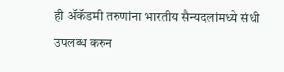ही ॲकॅडमी तरुणांना भारतीय सैन्यदलांमध्ये संधी उपलब्ध करुन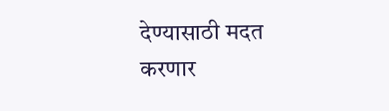देण्यासाठी मदत करणार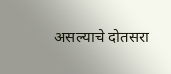असल्याचे दोतसरा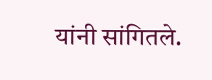यांनी सांगितले.